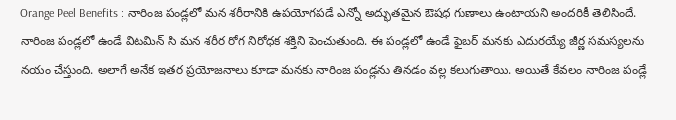Orange Peel Benefits : నారింజ పండ్లలో మన శరీరానికి ఉపయోగపడే ఎన్నో అద్భుతమైన ఔషధ గుణాలు ఉంటాయని అందరికీ తెలిసిందే. నారింజ పండ్లలో ఉండే విటమిన్ సి మన శరీర రోగ నిరోధక శక్తిని పెంచుతుంది. ఈ పండ్లలో ఉండే ఫైబర్ మనకు ఎదురయ్యే జీర్ణ సమస్యలను నయం చేస్తుంది. అలాగే అనేక ఇతర ప్రయోజనాలు కూడా మనకు నారింజ పండ్లను తినడం వల్ల కలుగుతాయి. అయితే కేవలం నారింజ పండ్లే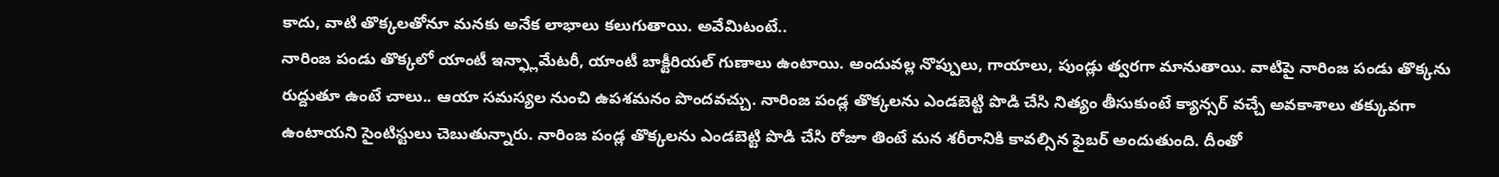కాదు, వాటి తొక్కలతోనూ మనకు అనేక లాభాలు కలుగుతాయి. అవేమిటంటే..
నారింజ పండు తొక్కలో యాంటీ ఇన్ఫ్లామేటరీ, యాంటీ బాక్టీరియల్ గుణాలు ఉంటాయి. అందువల్ల నొప్పులు, గాయాలు, పుండ్లు త్వరగా మానుతాయి. వాటిపై నారింజ పండు తొక్కను రుద్దుతూ ఉంటే చాలు.. ఆయా సమస్యల నుంచి ఉపశమనం పొందవచ్చు. నారింజ పండ్ల తొక్కలను ఎండబెట్టి పొడి చేసి నిత్యం తీసుకుంటే క్యాన్సర్ వచ్చే అవకాశాలు తక్కువగా ఉంటాయని సైంటిస్టులు చెబుతున్నారు. నారింజ పండ్ల తొక్కలను ఎండబెట్టి పొడి చేసి రోజూ తింటే మన శరీరానికి కావల్సిన ఫైబర్ అందుతుంది. దీంతో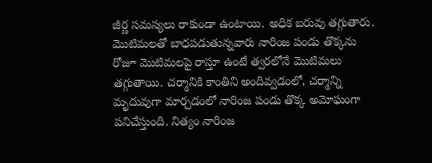జీర్ణ సమస్యలు రాకుండా ఉంటాయి. అధిక బరువు తగ్గుతారు.
మొటిమలతో బాధపడుతున్నవారు నారింజ పండు తొక్కను రోజూ మొటిమలపై రాస్తూ ఉంటే త్వరలోనే మొటిమలు తగ్గుతాయి. చర్మానికి కాంతిని అందివ్వడంలో, చర్మాన్ని మృదువుగా మార్చడంలో నారింజ పండు తొక్క అమోఘంగా పనిచేస్తుంది. నిత్యం నారింజ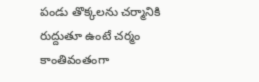పండు తొక్కలను చర్మానికి రుద్దుతూ ఉంటే చర్మం కాంతివంతంగా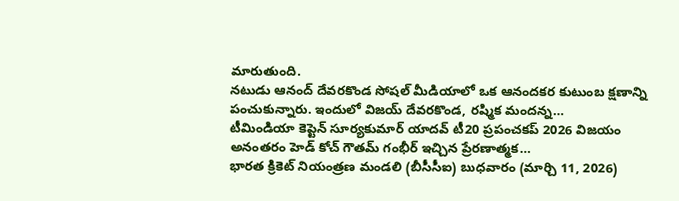మారుతుంది.
నటుడు ఆనంద్ దేవరకొండ సోషల్ మీడియాలో ఒక ఆనందకర కుటుంబ క్షణాన్ని పంచుకున్నారు. ఇందులో విజయ్ దేవరకొండ, రష్మిక మందన్న…
టీమిండియా కెప్టెన్ సూర్యకుమార్ యాదవ్ టీ20 ప్రపంచకప్ 2026 విజయం అనంతరం హెడ్ కోచ్ గౌతమ్ గంభీర్ ఇచ్చిన ప్రేరణాత్మక…
భారత క్రికెట్ నియంత్రణ మండలి (బీసీసీఐ) బుధవారం (మార్చి 11, 2026)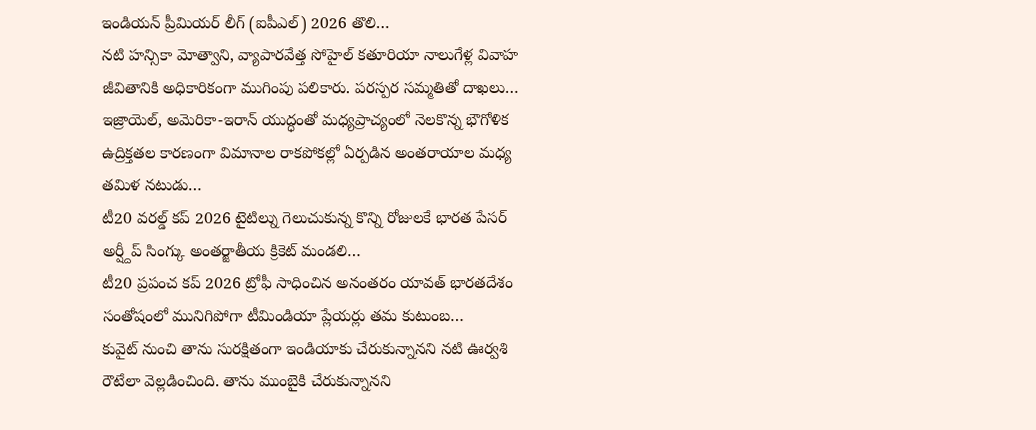ఇండియన్ ప్రీమియర్ లీగ్ (ఐపీఎల్) 2026 తొలి…
నటి హన్సికా మోత్వాని, వ్యాపారవేత్త సోహైల్ కతూరియా నాలుగేళ్ల వివాహ జీవితానికి అధికారికంగా ముగింపు పలికారు. పరస్పర సమ్మతితో దాఖలు…
ఇజ్రాయెల్, అమెరికా-ఇరాన్ యుద్ధంతో మధ్యప్రాచ్యంలో నెలకొన్న భౌగోళిక ఉద్రిక్తతల కారణంగా విమానాల రాకపోకల్లో ఏర్పడిన అంతరాయాల మధ్య తమిళ నటుడు…
టీ20 వరల్డ్ కప్ 2026 టైటిల్ను గెలుచుకున్న కొన్ని రోజులకే భారత పేసర్ అర్ష్దీప్ సింగ్కు అంతర్జాతీయ క్రికెట్ మండలి…
టీ20 ప్రపంచ కప్ 2026 ట్రోఫీ సాధించిన అనంతరం యావత్ భారతదేశం సంతోషంలో మునిగిపోగా టీమిండియా ప్లేయర్లు తమ కుటుంబ…
కువైట్ నుంచి తాను సురక్షితంగా ఇండియాకు చేరుకున్నానని నటి ఊర్వశి రౌటేలా వెల్లడించింది. తాను ముంబైకి చేరుకున్నానని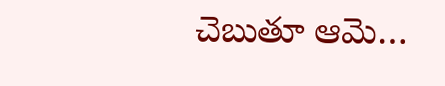చెబుతూ ఆమె…